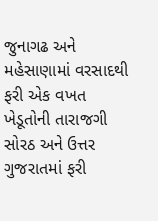જુનાગઢ અને મહેસાણામાં વરસાદથી ફરી એક વખત ખેડૂતોની તારાજગી
સોરઠ અને ઉત્તર ગુજરાતમાં ફરી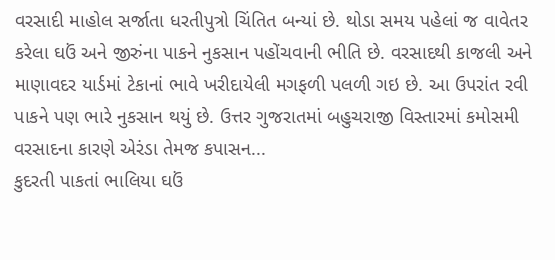વરસાદી માહોલ સર્જાતા ધરતીપુત્રો ચિંતિત બન્યાં છે. થોડા સમય પહેલાં જ વાવેતર કરેલા ઘઉં અને જીરુંના પાકને નુકસાન પહોંચવાની ભીતિ છે. વરસાદથી કાજલી અને માણાવદર યાર્ડમાં ટેકાનાં ભાવે ખરીદાયેલી મગફળી પલળી ગઇ છે. આ ઉપરાંત રવી પાકને પણ ભારે નુકસાન થયું છે. ઉત્તર ગુજરાતમાં બહુચરાજી વિસ્તારમાં કમોસમી વરસાદના કારણે એરંડા તેમજ કપાસન...
કુદરતી પાકતાં ભાલિયા ઘઉં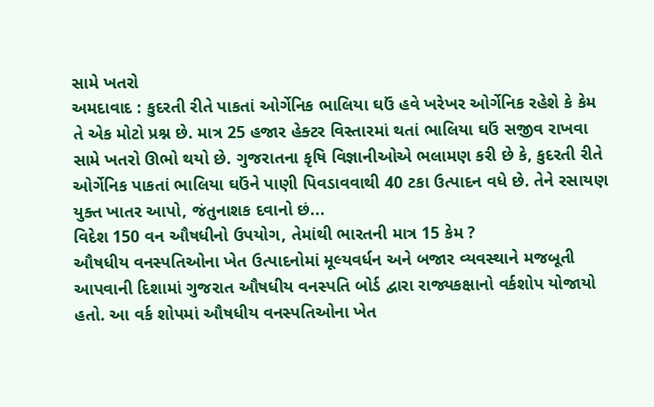સામે ખતરો
અમદાવાદ : કુદરતી રીતે પાકતાં ઓર્ગેનિક ભાલિયા ઘઉં હવે ખરેખર ઓર્ગેનિક રહેશે કે કેમ તે એક મોટો પ્રશ્ન છે. માત્ર 25 હજાર હેક્ટર વિસ્તારમાં થતાં ભાલિયા ઘઉં સજીવ રાખવા સામે ખતરો ઊભો થયો છે. ગુજરાતના કૃષિ વિજ્ઞાનીઓએ ભલામણ કરી છે કે, કુદરતી રીતે ઓર્ગેનિક પાકતાં ભાલિયા ઘઉંને પાણી પિવડાવવાથી 40 ટકા ઉત્પાદન વધે છે. તેને રસાયણ યુક્ત ખાતર આપો, જંતુનાશક દવાનો છં...
વિદેશ 150 વન ઔષધીનો ઉપયોગ, તેમાંથી ભારતની માત્ર 15 કેમ ?
ઔષધીય વનસ્પતિઓના ખેત ઉત્પાદનોમાં મૂલ્યવર્ધન અને બજાર વ્યવસ્થાને મજબૂતી આપવાની દિશામાં ગુજરાત ઔષધીય વનસ્પતિ બોર્ડ દ્વારા રાજ્યકક્ષાનો વર્કશોપ યોજાયો હતો. આ વર્ક શોપમાં ઔષધીય વનસ્પતિઓના ખેત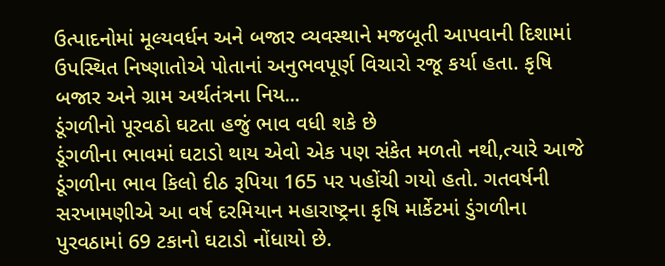ઉત્પાદનોમાં મૂલ્યવર્ધન અને બજાર વ્યવસ્થાને મજબૂતી આપવાની દિશામાં ઉપસ્થિત નિષ્ણાતોએ પોતાનાં અનુભવપૂર્ણ વિચારો રજૂ કર્યા હતા. કૃષિ બજાર અને ગ્રામ અર્થતંત્રના નિય...
ડૂંગળીનો પૂરવઠો ઘટતા હજું ભાવ વધી શકે છે
ડૂંગળીના ભાવમાં ઘટાડો થાય એવો એક પણ સંકેત મળતો નથી,ત્યારે આજે ડૂંગળીના ભાવ કિલો દીઠ રૂપિયા 165 પર પહોંચી ગયો હતો. ગતવર્ષની સરખામણીએ આ વર્ષ દરમિયાન મહારાષ્ટ્રના કૃષિ માર્કેટમાં ડુંગળીના પુરવઠામાં 69 ટકાનો ઘટાડો નોંધાયો છે.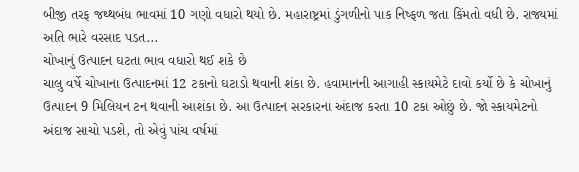બીજી તરફ જથ્થબંધ ભાવમાં 10 ગણો વધારો થયો છે. મહારાષ્ટ્રમાં ડુંગળીનો પાક નિષ્ફળ જતા કિંમતો વધી છે. રાજ્યમાં અતિ ભારે વરસાદ પડત...
ચોખાનું ઉત્પાદન ઘટતા ભાવ વધારો થઈ શકે છે
ચાલુ વર્ષે ચોખાના ઉત્પાદનમાં 12 ટકાનો ઘટાડો થવાની શંકા છે. હવામાનની આગાહી સ્કાયમેટે દાવો કર્યો છે કે ચોખાનું ઉત્પાદન 9 મિલિયન ટન થવાની આશંકા છે. આ ઉત્પાદન સરકારના અંદાજ કરતા 10 ટકા ઓછું છે. જો સ્કાયમેટનો અંદાજ સાચો પડશે, તો એવું પાંચ વર્ષમાં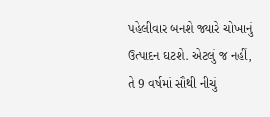પહેલીવાર બનશે જ્યારે ચોખાનું ઉત્પાદન ઘટશે. એટલું જ નહીં, તે 9 વર્ષમાં સૌથી નીચું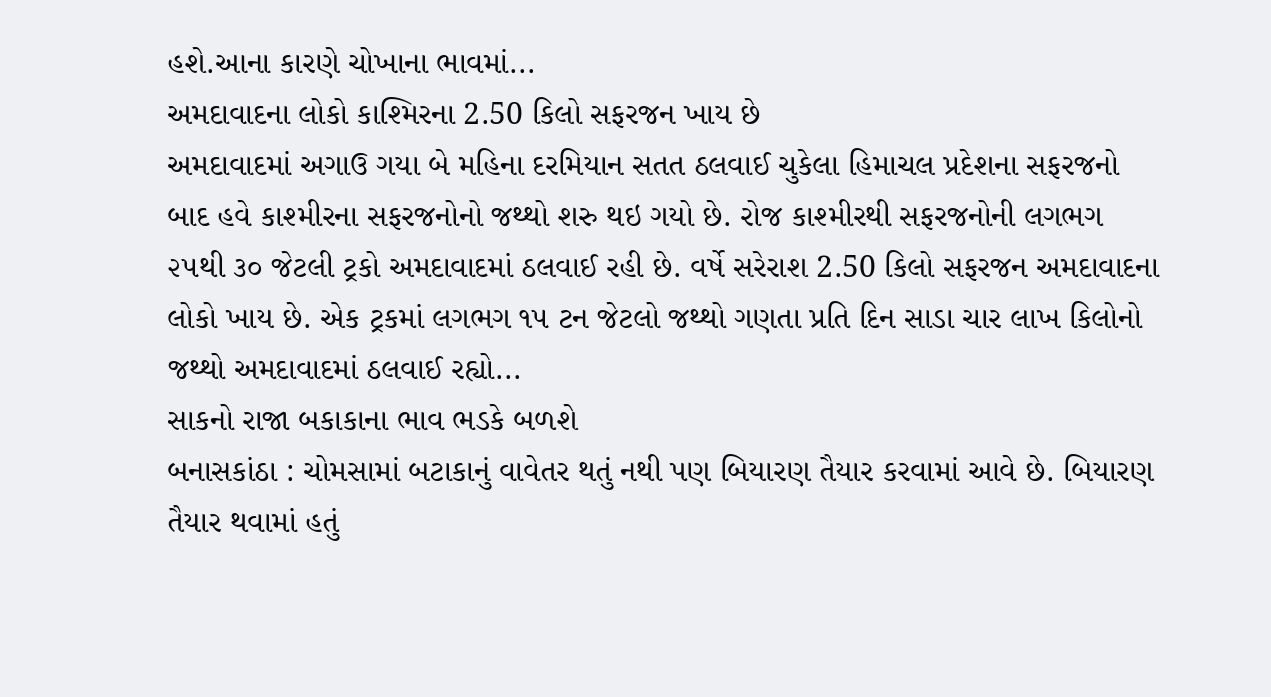હશે.આના કારણે ચોખાના ભાવમાં...
અમદાવાદના લોકો કાશ્મિરના 2.50 કિલો સફરજન ખાય છે
અમદાવાદમાં અગાઉ ગયા બે મહિના દરમિયાન સતત ઠલવાઈ ચુકેલા હિમાચલ પ્રદેશના સફરજનો બાદ હવે કાશ્મીરના સફરજનોનો જથ્થો શરુ થઇ ગયો છે. રોજ કાશ્મીરથી સફરજનોની લગભગ ૨૫થી ૩૦ જેટલી ટ્રકો અમદાવાદમાં ઠલવાઈ રહી છે. વર્ષે સરેરાશ 2.50 કિલો સફરજન અમદાવાદના લોકો ખાય છે. એક ટ્રકમાં લગભગ ૧૫ ટન જેટલો જથ્થો ગણતા પ્રતિ દિન સાડા ચાર લાખ કિલોનો જથ્થો અમદાવાદમાં ઠલવાઈ રહ્યો...
સાકનો રાજા બકાકાના ભાવ ભડકે બળશે
બનાસકાંઠા : ચોમસામાં બટાકાનું વાવેતર થતું નથી પણ બિયારણ તૈયાર કરવામાં આવે છે. બિયારણ તૈયાર થવામાં હતું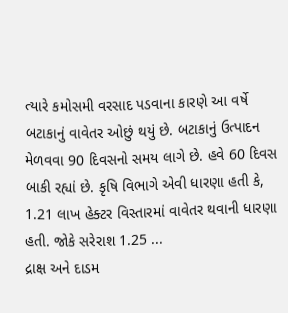ત્યારે કમોસમી વરસાદ પડવાના કારણે આ વર્ષે બટાકાનું વાવેતર ઓછું થયું છે. બટાકાનું ઉત્પાદન મેળવવા 90 દિવસનો સમય લાગે છે. હવે 60 દિવસ બાકી રહ્યાં છે. કૃષિ વિભાગે એવી ધારણા હતી કે, 1.21 લાખ હેક્ટર વિસ્તારમાં વાવેતર થવાની ધારણા હતી. જોકે સરેરાશ 1.25 ...
દ્રાક્ષ અને દાડમ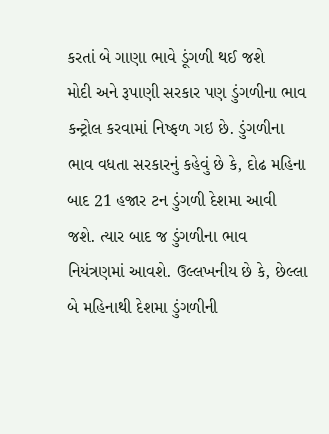કરતાં બે ગાણા ભાવે ડૂંગળી થઈ જશે
મોદી અને રૂપાણી સરકાર પણ ડુંગળીના ભાવ કન્ટ્રોલ કરવામાં નિષ્ફળ ગઇ છે. ડુંગળીના ભાવ વધતા સરકારનું કહેવું છે કે, દોઢ મહિના બાદ 21 હજાર ટન ડુંગળી દેશમા આવી જશે. ત્યાર બાદ જ ડુંગળીના ભાવ નિયંત્રણમાં આવશે. ઉલ્લખનીય છે કે, છેલ્લા બે મહિનાથી દેશમા ડુંગળીની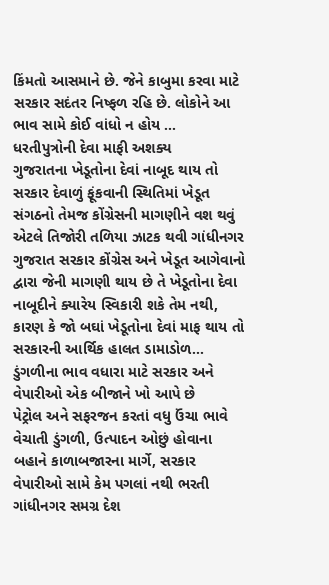કિંમતો આસમાને છે. જેને કાબુમા કરવા માટે સરકાર સદંતર નિષ્ફળ રહિ છે. લોકોને આ ભાવ સામે કોઈ વાંધો ન હોય ...
ધરતીપુત્રોની દેવા માફી અશક્ય
ગુજરાતના ખેડૂતોના દેવાં નાબૂદ થાય તો સરકાર દેવાળું ફૂંકવાની સ્થિતિમાં ખેડૂત સંગઠનો તેમજ કોંગ્રેસની માગણીને વશ થવું એટલે તિજોરી તળિયા ઝાટક થવી ગાંધીનગર ગુજરાત સરકાર કોંગ્રેસ અને ખેડૂત આગેવાનો દ્વારા જેની માગણી થાય છે તે ખેડૂતોના દેવા નાબૂદીને ક્યારેય સ્વિકારી શકે તેમ નથી, કારણ કે જો બઘાં ખેડૂતોના દેવાં માફ થાય તો સરકારની આર્થિક હાલત ડામાડોળ...
ડુંગળીના ભાવ વધારા માટે સરકાર અને વેપારીઓ એક બીજાને ખો આપે છે
પેટ્રોલ અને સફરજન કરતાં વધુ ઉંચા ભાવે વેચાતી ડુંગળી, ઉત્પાદન ઓછું હોવાના બહાને કાળાબજારના માર્ગે, સરકાર વેપારીઓ સામે કેમ પગલાં નથી ભરતી ગાંધીનગર સમગ્ર દેશ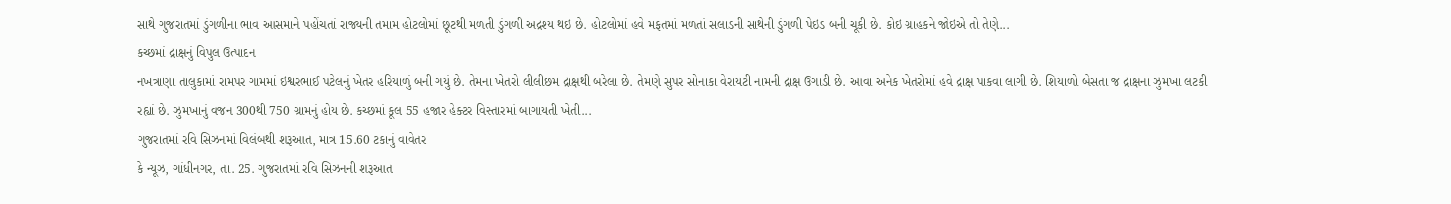સાથે ગુજરાતમાં ડુંગળીના ભાવ આસમાને પહોંચતાં રાજ્યની તમામ હોટલોમાં છૂટથી મળતી ડુંગળી અદ્રશ્ય થઇ છે. હોટલોમાં હવે મફતમાં મળતાં સલાડની સાથેની ડુંગળી પેઇડ બની ચૂકી છે. કોઇ ગ્રાહકને જોઇએ તો તેણે...
કચ્છમાં દ્રાક્ષનું વિપુલ ઉત્પાદન
નખત્રાણા તાલુકામાં રામપર ગામમાં ઇશ્વરભાઈ પટેલનું ખેતર હરિયાળું બની ગયું છે. તેમના ખેતરો લીલીછમ દ્રાક્ષથી બરેલા છે. તેમણે સુપર સોનાકા વેરાયટી નામની દ્રાક્ષ ઉગાડી છે. આવા અનેક ખેતરોમાં હવે દ્રાક્ષ પાકવા લાગી છે. શિયાળો બેસતા જ દ્રાક્ષના ઝુમખા લટકી રહ્યાં છે. ઝુમખાનું વજન 300થી 750 ગ્રામનું હોય છે. કચ્છમાં કૂલ 55 હજાર હેક્ટર વિસ્તારમાં બાગાયતી ખેતી...
ગુજરાતમાં રવિ સિઝનમાં વિલંબથી શરૂઆત, માત્ર 15.60 ટકાનું વાવેતર
કે ન્યૂઝ, ગાંધીનગર, તા. 25. ગુજરાતમાં રવિ સિઝનની શરૂઆત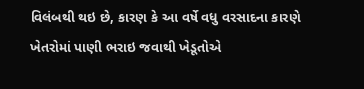વિલંબથી થઇ છે, કારણ કે આ વર્ષે વધુ વરસાદના કારણે ખેતરોમાં પાણી ભરાઇ જવાથી ખેડૂતોએ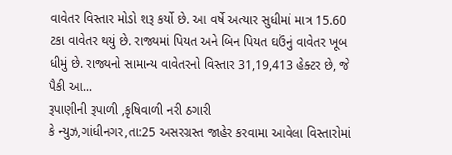વાવેતર વિસ્તાર મોડો શરૂ કર્યો છે. આ વર્ષે અત્યાર સુધીમાં માત્ર 15.60 ટકા વાવેતર થયું છે. રાજ્યમાં પિયત અને બિન પિયત ઘઉંનું વાવેતર ખૂબ ધીમું છે. રાજ્યનો સામાન્ય વાવેતરનો વિસ્તાર 31,19,413 હેક્ટર છે, જે પૈકી આ...
રૂપાણીની રૂપાળી ,કૃષિવાળી નરી ઠગારી
કે ન્યુઝ,ગાંધીનગર,તા:25 અસરગ્રસ્ત જાહેર કરવામા આવેલા વિસ્તારોમાં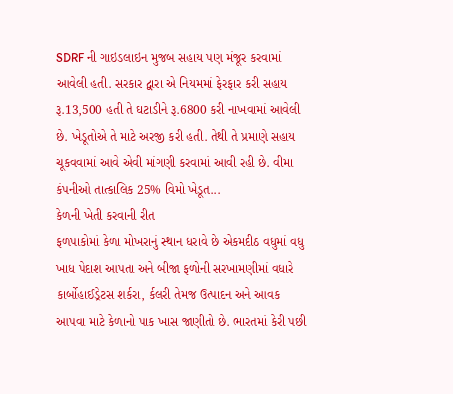SDRF ની ગાઇડલાઇન મુજબ સહાય પણ મંજૂર કરવામાં આવેલી હતી. સરકાર દ્વારા એ નિયમમાં ફેરફાર કરી સહાય રૂ.13,500 હતી તે ઘટાડીને રૂ.6800 કરી નાખવામાં આવેલી છે. ખેડૂતોએ તે માટે અરજી કરી હતી. તેથી તે પ્રમાણે સહાય ચૂકવવામાં આવે એવી માંગણી કરવામાં આવી રહી છે. વીમા કંપનીઓ તાત્કાલિક 25% વિમો ખેડૂત...
કેળની ખેતી કરવાની રીત
ફળપાકોમાં કેળા મોખરાનું સ્થાન ધરાવે છે એકમદીઠ વધુમાં વધુ ખાધ પેદાશ આપતા અને બીજા ફળોની સરખામણીમાં વધારે કાર્બોહાઈડ્રેટસ શર્કરા, ર્કલરી તેમજ ઉત્પાદન અને આવક આપવા માટે કેળાનો પાક ખાસ જાણીતો છે. ભારતમાં કેરી પછી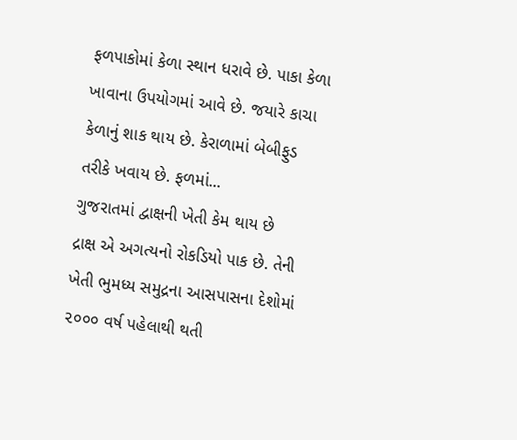ફળપાકોમાં કેળા સ્થાન ધરાવે છે. પાકા કેળા ખાવાના ઉપયોગમાં આવે છે. જયારે કાચા કેળાનું શાક થાય છે. કેરાળામાં બેબીફુડ તરીકે ખવાય છે. ફળમાં...
ગુજરાતમાં દ્વાક્ષની ખેતી કેમ થાય છે
દ્રાક્ષ એ અગત્યનો રોકડિયો પાક છે. તેની ખેતી ભુમધ્ય સમુદ્રના આસપાસના દેશોમાં ૨૦૦૦ વર્ષ પહેલાથી થતી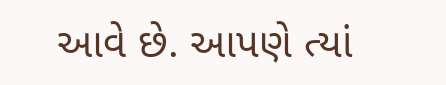આવે છે. આપણે ત્યાં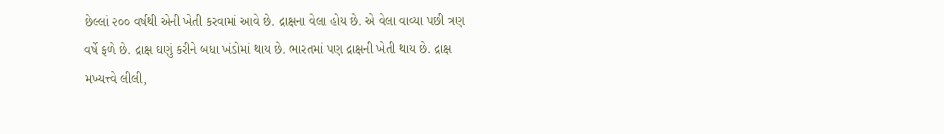છેલ્લાં ૨૦૦ વર્ષથી એની ખેતી કરવામાં આવે છે. દ્રાક્ષના વેલા હોય છે. એ વેલા વાવ્યા પછી ત્રણ વર્ષે ફળે છે. દ્રાક્ષ ઘણું કરીને બધા ખંડોમાં થાય છે. ભારતમાં પણ દ્રાક્ષની ખેતી થાય છે. દ્રાક્ષ મખ્યત્ત્વે લીલી,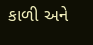કાળી અને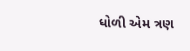ધોળી એમ ત્રણ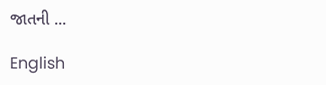જાતની ...

English